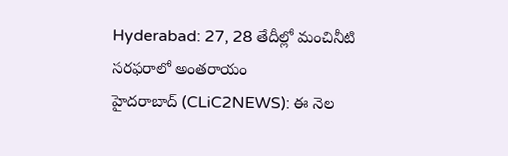Hyderabad: 27, 28 తేదీల్లో మంచినీటి సరఫరాలో అంతరాయం
హైదరాబాద్ (CLiC2NEWS): ఈ నెల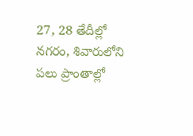27, 28 తేదీల్లో నగరం, శివారులోని పలు ప్రాంతాల్లో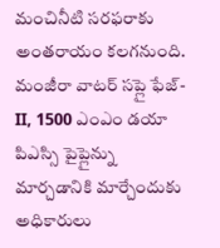మంచినీటి సరఫరాకు అంతరాయం కలగనుంది. మంజీరా వాటర్ సప్లై ఫేజ్- II, 1500 ఎంఎం డయా పిఎస్సి పైప్లైన్ను మార్చడానికి మార్చేందుకు అధికారులు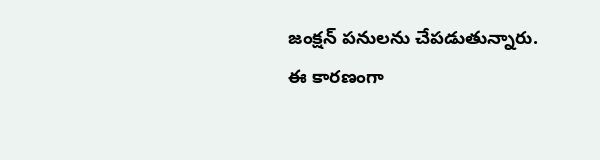జంక్షన్ పనులను చేపడుతున్నారు. ఈ కారణంగా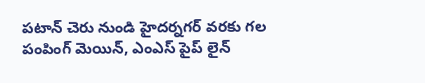పటాన్ చెరు నుండి హైదర్నగర్ వరకు గల పంపింగ్ మెయిన్, ఎంఎస్ పైప్ లైన్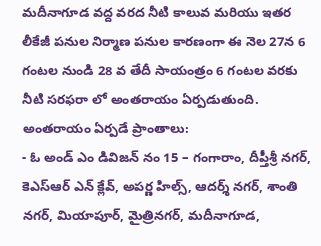మదీనాగూడ వద్ద వరద నీటి కాలువ మరియు ఇతర లీకేజీ పనుల నిర్మాణ పనుల కారణంగా ఈ నెల 27న 6 గంటల నుండి 28 వ తేదీ సాయంత్రం 6 గంటల వరకు నీటి సరఫరా లో అంతరాయం ఏర్పడుతుంది.
అంతరాయం ఏర్పడే ప్రాంతాలు:
- ఓ అండ్ ఎం డివిజన్ నం 15 – గంగారాం, దీప్తీశ్రీ నగర్, కెఎస్ఆర్ ఎన్ క్లేవ్, అపర్ణ హిల్స్, ఆదర్శ్ నగర్, శాంతి నగర్, మియాపూర్, మైత్రినగర్, మదీనాగూడ,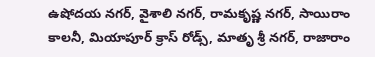ఉషోదయ నగర్, వైశాలి నగర్, రామకృష్ణ నగర్, సాయిరాం కాలనీ, మియాపూర్ క్రాస్ రోడ్స్, మాతృ శ్రీ నగర్, రాజారాం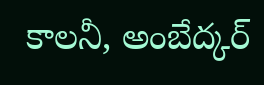కాలనీ, అంబేద్కర్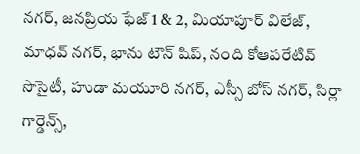నగర్, జనప్రియ ఫేజ్ 1 & 2, మియాపూర్ విలేజ్, మాధవ్ నగర్, భాను టౌన్ షిప్, నంది కోఆపరేటివ్ సొసైటీ, హుడా మయూరి నగర్, ఎస్సీ బోస్ నగర్, సిర్లా గార్డెన్స్,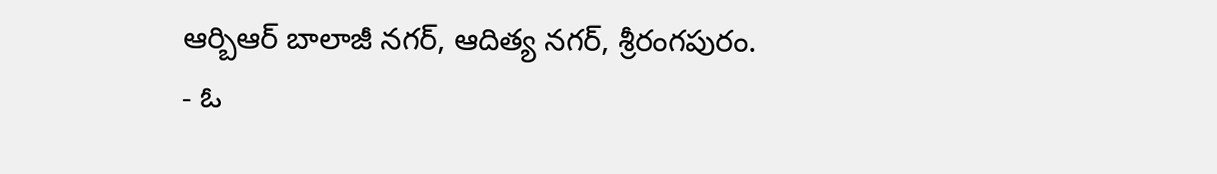ఆర్బిఆర్ బాలాజీ నగర్, ఆదిత్య నగర్, శ్రీరంగపురం.
- ఓ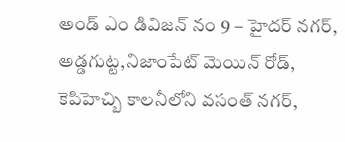అండ్ ఎం డివిజన్ నం 9 – హైదర్ నగర్, అడ్డగుట్ట,నిజాంపేట్ మెయిన్ రోడ్, కెపిహెచ్బి కాలనీలోని వసంత్ నగర్,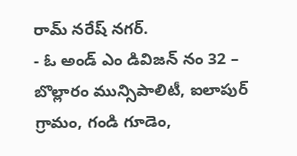రామ్ నరేష్ నగర్.
- ఓ అండ్ ఎం డివిజన్ నం 32 – బొల్లారం మున్సిపాలిటీ, ఐలాపుర్ గ్రామం, గండి గూడెం,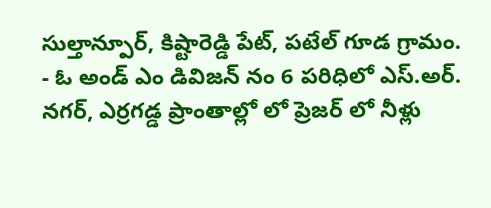సుల్తాన్పూర్, కిష్టారెడ్డి పేట్, పటేల్ గూడ గ్రామం.
- ఓ అండ్ ఎం డివిజన్ నం 6 పరిధిలో ఎస్.అర్. నగర్, ఎర్రగడ్డ ప్రాంతాల్లో లో ప్రెజర్ లో నీళ్లు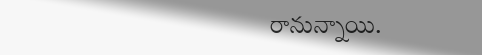రానున్నాయి.